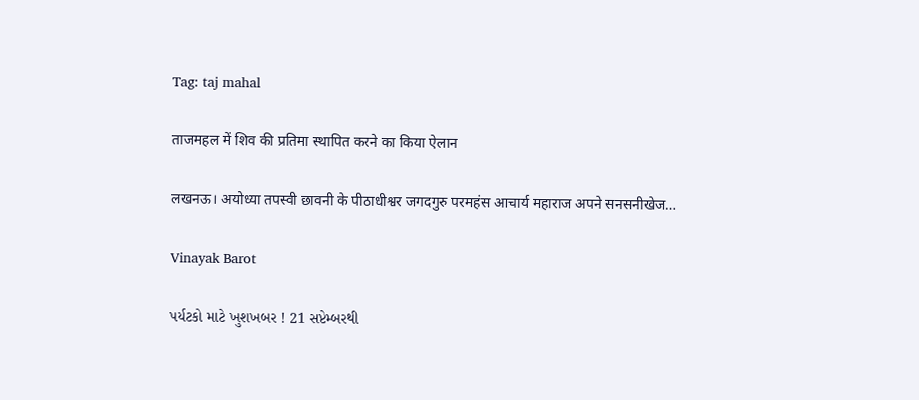Tag: taj mahal

ताजमहल में शिव की प्रतिमा स्थापित करने का किया ऐलान

लखनऊ। अयोध्या तपस्वी छावनी के पीठाधीश्वर जगदगुरु परमहंस आचार्य महाराज अपने सनसनीखेज…

Vinayak Barot

પર્યટકો માટે ખુશખબર ! 21 સપ્ટેમ્બરથી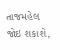તાજમહેલ જોઇ શકાશે,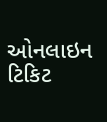ઓનલાઇન ટિકિટ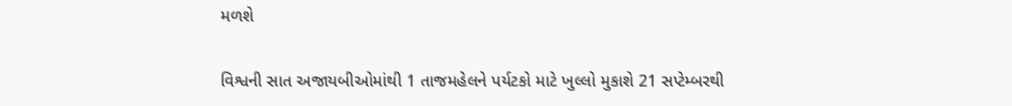મળશે

વિશ્વની સાત અજાયબીઓમાંથી 1 તાજમહેલને પર્યટકો માટે ખુલ્લો મુકાશે 21 સપ્ટેમ્બરથી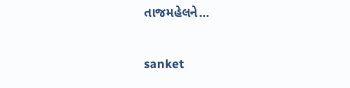તાજમહેલને…

sanket